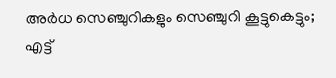അര്‍ധ സെഞ്ചുറികളും സെഞ്ചുറി കൂട്ടുകെട്ടും; എട്ട്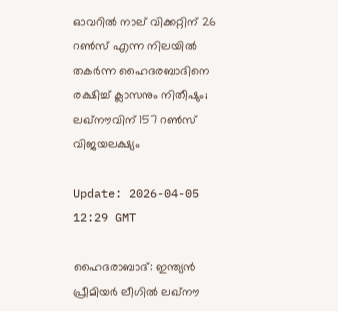ഓവറില്‍ നാല് വിക്കറ്റിന് 26 റണ്‍സ് എന്ന നിലയില്‍ തകര്‍ന്ന ഹൈദരബാദിനെ രക്ഷിച്ച് ക്ലാസനും നിതീഷും; ലഖ്‌നൗവിന് 157 റണ്‍സ് വിജയലക്ഷ്യം

Update: 2026-04-05 12:29 GMT

ഹൈദരാബാദ്: ഇന്ത്യന്‍ പ്രീമിയര്‍ ലീഗില്‍ ലഖ്നൗ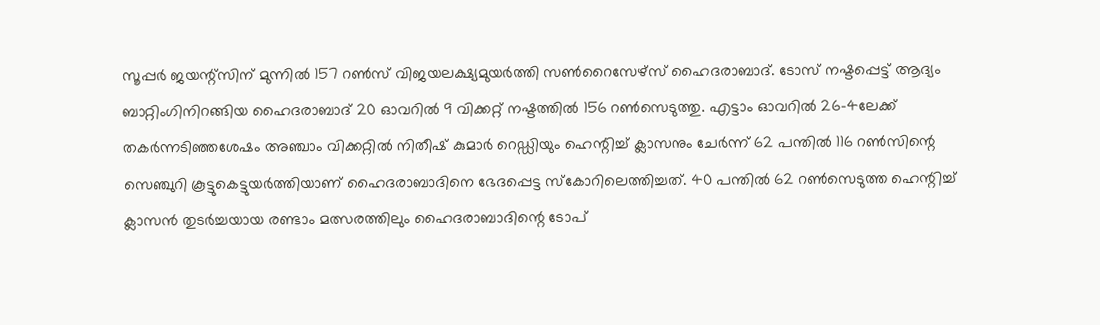സൂപ്പര്‍ ജയന്റ്സിന് മുന്നില്‍ 157 റണ്‍സ് വിജയലക്ഷ്യമുയര്‍ത്തി സണ്‍റൈസേഴ്സ് ഹൈദരാബാദ്. ടോസ് നഷ്ടപ്പെട്ട് ആദ്യം ബാറ്റിംഗിനിറങ്ങിയ ഹൈദരാബാദ് 20 ഓവറില്‍ 9 വിക്കറ്റ് നഷ്ടത്തില്‍ 156 റണ്‍സെടുത്തു. എട്ടാം ഓവറില്‍ 26-4ലേക്ക് തകര്‍ന്നടിഞ്ഞശേഷം അഞ്ചാം വിക്കറ്റില്‍ നിതീഷ് കുമാര്‍ റെഡ്ഡിയും ഹെന്റിച്ച് ക്ലാസനും ചേര്‍ന്ന് 62 പന്തില്‍ 116 റണ്‍സിന്റെ സെഞ്ചുറി കൂട്ടുകെട്ടുയര്‍ത്തിയാണ് ഹൈദരാബാദിനെ ഭേദപ്പെട്ട സ്‌കോറിലെത്തിച്ചത്. 40 പന്തില്‍ 62 റണ്‍സെടുത്ത ഹെന്റിച്ച് ക്ലാസന്‍ തുടര്‍ച്ചയായ രണ്ടാം മത്സരത്തിലും ഹൈദരാബാദിന്റെ ടോപ്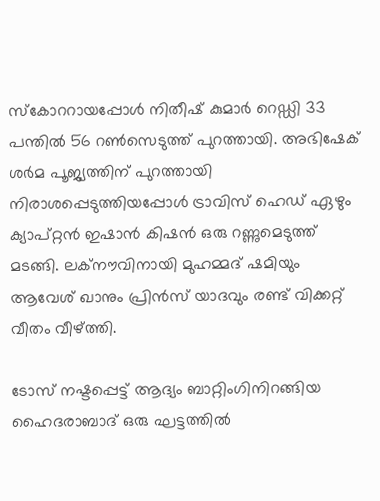സ്‌കോററായപ്പോള്‍ നിതീഷ് കുമാര്‍ റെഡ്ഡി 33 പന്തില്‍ 56 റണ്‍സെടുത്ത് പുറത്തായി. അഭിഷേക് ശര്‍മ പൂജ്യത്തിന് പുറത്തായി നിരാശപ്പെടുത്തിയപ്പോള്‍ ട്രാവിസ് ഹെഡ് ഏഴും ക്യാപ്റ്റന്‍ ഇഷാന്‍ കിഷന്‍ ഒരു റണ്ണുമെടുത്ത് മടങ്ങി. ലക്‌നൗവിനായി മുഹമ്മദ് ഷമിയും ആവേശ് ഖാനും പ്രിന്‍സ് യാദവും രണ്ട് വിക്കറ്റ് വീതം വീഴ്ത്തി.

ടോസ് നഷ്ടപ്പെട്ട് ആദ്യം ബാറ്റിംഗിനിറങ്ങിയ ഹൈദരാബാദ് ഒരു ഘട്ടത്തില്‍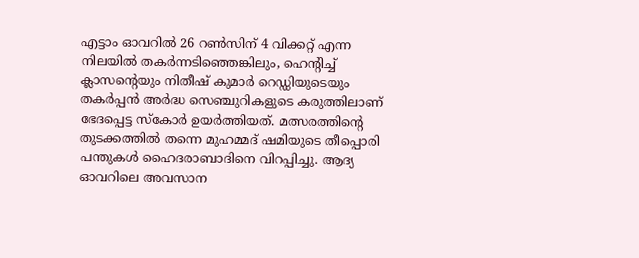എട്ടാം ഓവറില്‍ 26 റണ്‍സിന് 4 വിക്കറ്റ് എന്ന നിലയില്‍ തകര്‍ന്നടിഞ്ഞെങ്കിലും, ഹെന്റിച്ച് ക്ലാസന്റെയും നിതീഷ് കുമാര്‍ റെഡ്ഡിയുടെയും തകര്‍പ്പന്‍ അര്‍ദ്ധ സെഞ്ചുറികളുടെ കരുത്തിലാണ് ഭേദപ്പെട്ട സ്‌കോര്‍ ഉയര്‍ത്തിയത്. മത്സരത്തിന്റെ തുടക്കത്തില്‍ തന്നെ മുഹമ്മദ് ഷമിയുടെ തീപ്പൊരി പന്തുകള്‍ ഹൈദരാബാദിനെ വിറപ്പിച്ചു. ആദ്യ ഓവറിലെ അവസാന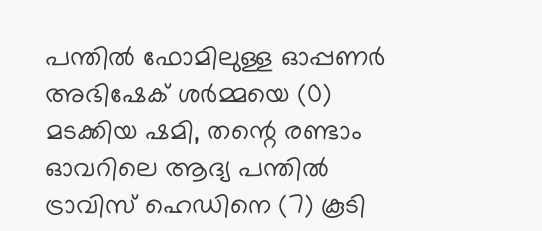പന്തില്‍ ഫോമിലുള്ള ഓപ്പണര്‍ അഭിഷേക് ശര്‍മ്മയെ (0) മടക്കിയ ഷമി, തന്റെ രണ്ടാം ഓവറിലെ ആദ്യ പന്തില്‍ ട്രാവിസ് ഹെഡിനെ (7) കൂടി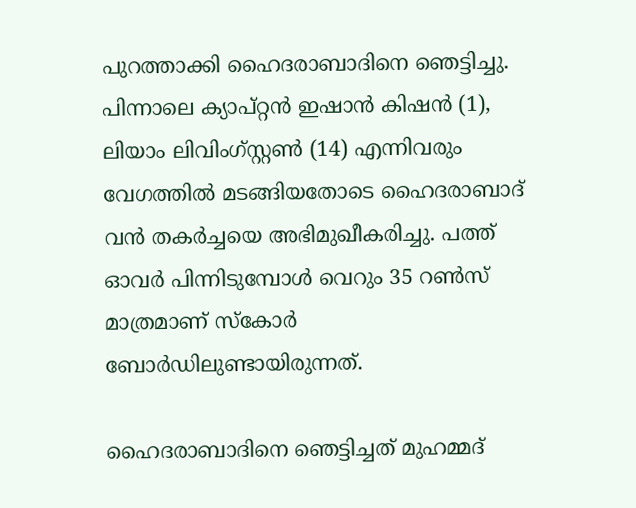പുറത്താക്കി ഹൈദരാബാദിനെ ഞെട്ടിച്ചു. പിന്നാലെ ക്യാപ്റ്റന്‍ ഇഷാന്‍ കിഷന്‍ (1), ലിയാം ലിവിംഗ്സ്റ്റണ്‍ (14) എന്നിവരും വേഗത്തില്‍ മടങ്ങിയതോടെ ഹൈദരാബാദ് വന്‍ തകര്‍ച്ചയെ അഭിമുഖീകരിച്ചു. പത്ത് ഓവര്‍ പിന്നിടുമ്പോള്‍ വെറും 35 റണ്‍സ് മാത്രമാണ് സ്‌കോര്‍ ബോര്‍ഡിലുണ്ടായിരുന്നത്.

ഹൈദരാബാദിനെ ഞെട്ടിച്ചത് മുഹമ്മദ്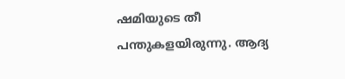ഷമിയുടെ തീ പന്തുകളയിരുന്നു. ആദ്യ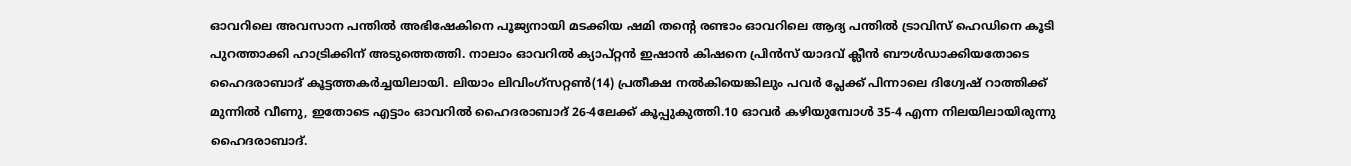ഓവറിലെ അവസാന പന്തില്‍ അഭിഷേകിനെ പൂജ്യനായി മടക്കിയ ഷമി തന്റെ രണ്ടാം ഓവറിലെ ആദ്യ പന്തില്‍ ട്രാവിസ് ഹെഡിനെ കൂടി പുറത്താക്കി ഹാട്രിക്കിന് അടുത്തെത്തി. നാലാം ഓവറില്‍ ക്യാപ്റ്റന്‍ ഇഷാന്‍ കിഷനെ പ്രിന്‍സ് യാദവ് ക്ലീന്‍ ബൗള്‍ഡാക്കിയതോടെ ഹൈദരാബാദ് കൂട്ടത്തകര്‍ച്ചയിലായി. ലിയാം ലിവിംഗ്‌സറ്റണ്‍(14) പ്രതീക്ഷ നല്‍കിയെങ്കിലും പവര്‍ പ്ലേക്ക് പിന്നാലെ ദിഗ്വേഷ് റാത്തിക്ക് മുന്നില്‍ വീണു, ഇതോടെ എട്ടാം ഓവറില്‍ ഹൈദരാബാദ് 26-4ലേക്ക് കൂപ്പുകുത്തി.10 ഓവര്‍ കഴിയുമ്പോള്‍ 35-4 എന്ന നിലയിലായിരുന്നു ഹൈദരാബാദ്.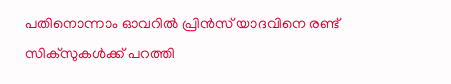പതിനൊന്നാം ഓവറില്‍ പ്രിന്‍സ് യാദവിനെ രണ്ട് സിക്‌സുകള്‍ക്ക് പറത്തി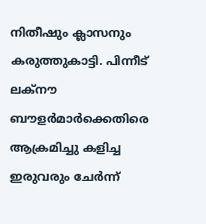നിതീഷും ക്ലാസനും കരുത്തുകാട്ടി. പിന്നീട് ലക്‌നൗ ബൗളര്‍മാര്‍ക്കെതിരെ ആക്രമിച്ചു കളിച്ച ഇരുവരും ചേര്‍ന്ന്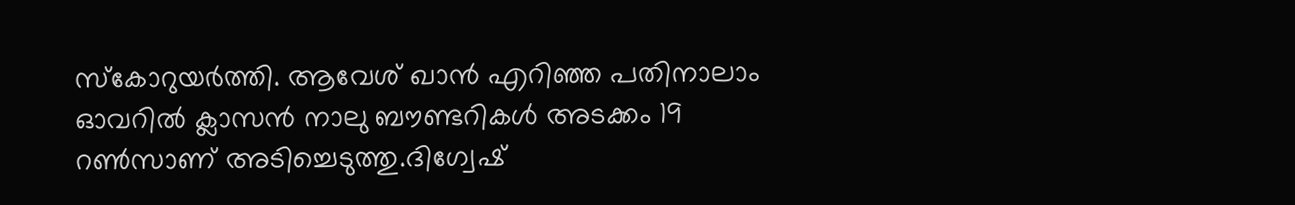സ്‌കോറുയര്‍ത്തി. ആവേശ് ഖാന്‍ എറിഞ്ഞ പതിനാലാം ഓവറില്‍ ക്ലാസന്‍ നാലു ബൗണ്ടറികള്‍ അടക്കം 19 റണ്‍സാണ് അടിച്ചെടുത്തു.ദിഗ്വേഷ്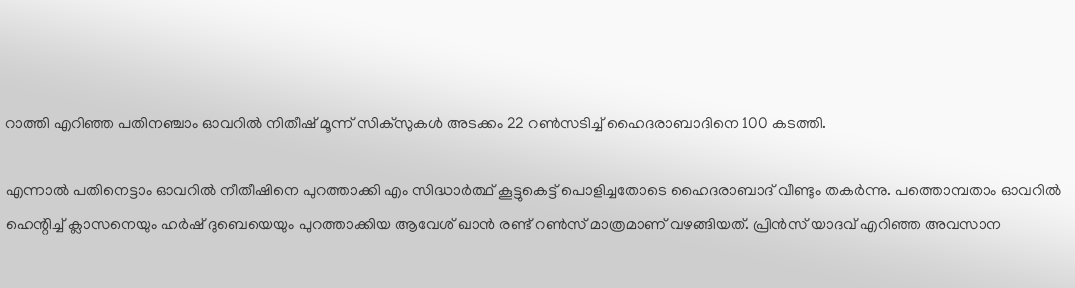റാത്തി എറിഞ്ഞ പതിനഞ്ചാം ഓവറില്‍ നിതീഷ് മൂന്ന് സിക്‌സുകള്‍ അടക്കം 22 റണ്‍സടിച്ച് ഹൈദരാബാദിനെ 100 കടത്തി.

എന്നാല്‍ പതിനെട്ടാം ഓവറില്‍ നീതീഷിനെ പുറത്താക്കി എം സിദ്ധാര്‍ത്ഥ് കൂട്ടുകെട്ട് പൊളിച്ചതോടെ ഹൈദരാബാദ് വീണ്ടും തകര്‍ന്നു. പത്തൊമ്പതാം ഓവറില്‍ ഹെന്റിച്ച് ക്ലാസനെയും ഹര്‍ഷ് ദുബെയെയും പുറത്താക്കിയ ആവേശ് ഖാന്‍ രണ്ട് റണ്‍സ് മാത്രമാണ് വഴങ്ങിയത്. പ്രിന്‍സ് യാദവ് എറിഞ്ഞ അവസാന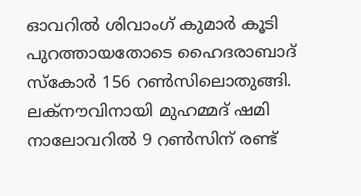ഓവറില്‍ ശിവാംഗ് കുമാര്‍ കൂടി പുറത്തായതോടെ ഹൈദരാബാദ് സ്‌കോര്‍ 156 റണ്‍സിലൊതുങ്ങി. ലക്‌നൗവിനായി മുഹമ്മദ് ഷമി നാലോവറില്‍ 9 റണ്‍സിന് രണ്ട്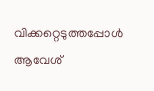വിക്കറ്റെടുത്തപ്പോള്‍ ആവേശ്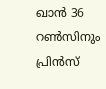ഖാന്‍ 36 റണ്‍സിനും പ്രിന്‍സ്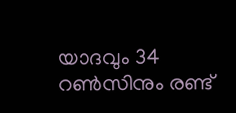യാദവും 34 റണ്‍സിനും രണ്ട്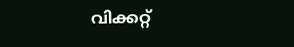വിക്കറ്റ്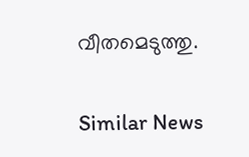വീതമെടുത്തു.

Similar News